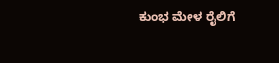ಕುಂಭ ಮೇಳ ರೈಲಿಗೆ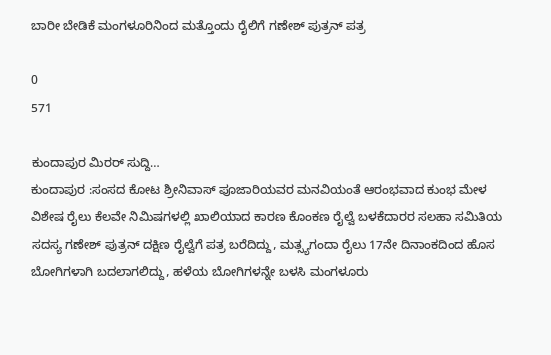ಬಾರೀ ಬೇಡಿಕೆ ಮಂಗಳೂರಿನಿಂದ ಮತ್ತೊಂದು ರೈಲಿಗೆ ಗಣೇಶ್ ಪುತ್ರನ್ ಪತ್ರ

0
571

ಕುಂದಾಪುರ ಮಿರರ್ ಸುದ್ದಿ…
ಕುಂದಾಪುರ :ಸಂಸದ ಕೋಟ ಶ್ರೀನಿವಾಸ್ ಪೂಜಾರಿಯವರ ಮನವಿಯಂತೆ ಆರಂಭವಾದ ಕುಂಭ ಮೇಳ ವಿಶೇಷ ರೈಲು ಕೆಲವೇ ನಿಮಿಷಗಳಲ್ಲಿ ಖಾಲಿಯಾದ ಕಾರಣ ಕೊಂಕಣ ರೈಲ್ವೆ ಬಳಕೆದಾರರ ಸಲಹಾ ಸಮಿತಿಯ ಸದಸ್ಯ ಗಣೇಶ್ ಪುತ್ರನ್ ದಕ್ಷಿಣ ರೈಲ್ವೆಗೆ ಪತ್ರ ಬರೆದಿದ್ದು, ಮತ್ಸ್ಯಗಂದಾ ರೈಲು 17ನೇ ದಿನಾಂಕದಿಂದ ಹೊಸ ಬೋಗಿಗಳಾಗಿ ಬದಲಾಗಲಿದ್ದು, ಹಳೆಯ ಬೋಗಿಗಳನ್ನೇ ಬಳಸಿ ಮಂಗಳೂರು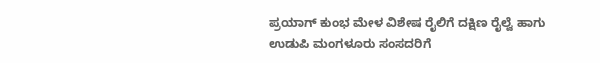ಪ್ರಯಾಗ್ ಕುಂಭ ಮೇಳ ವಿಶೇಷ ರೈಲಿಗೆ ದಕ್ಷಿಣ ರೈಲ್ವೆ ಹಾಗು ಉಡುಪಿ ಮಂಗಳೂರು ಸಂಸದರಿಗೆ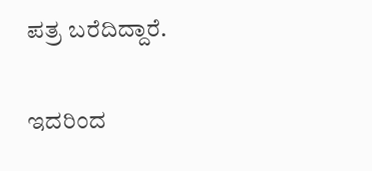ಪತ್ರ ಬರೆದಿದ್ದಾರೆ.

ಇದರಿಂದ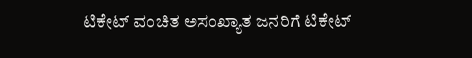ಟಿಕೇಟ್ ವಂಚಿತ ಅಸಂಖ್ಯಾತ ಜನರಿಗೆ ಟಿಕೇಟ್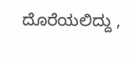ದೊರೆಯಲಿದ್ದು ,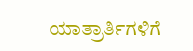ಯಾತ್ರಾರ್ತಿಗಳಿಗೆ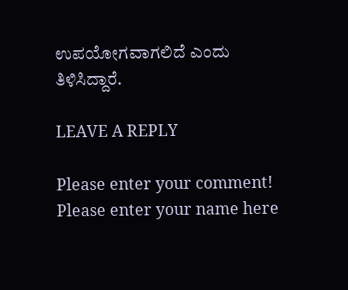ಉಪಯೋಗವಾಗಲಿದೆ ಎಂದು ತಿಳಿಸಿದ್ದಾರೆ.

LEAVE A REPLY

Please enter your comment!
Please enter your name here